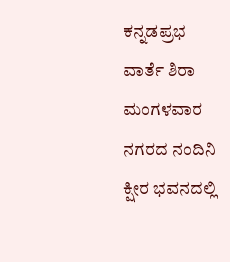ಕನ್ನಡಪ್ರಭ ವಾರ್ತೆ ಶಿರಾ
ಮಂಗಳವಾರ ನಗರದ ನಂದಿನಿ ಕ್ಷೀರ ಭವನದಲ್ಲಿ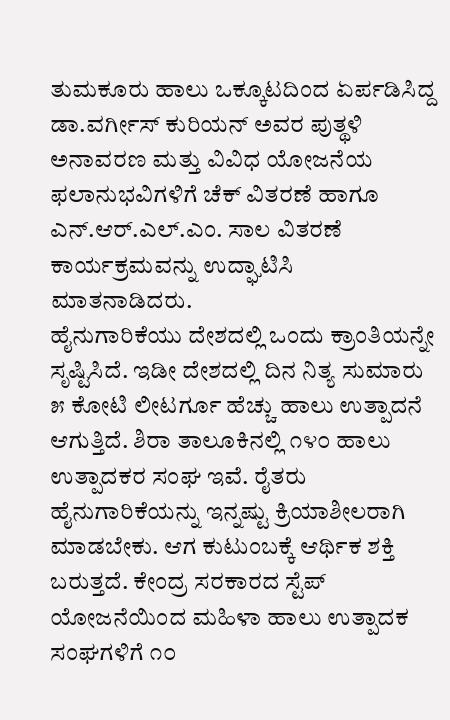ತುಮಕೂರು ಹಾಲು ಒಕ್ಕೂಟದಿಂದ ಏರ್ಪಡಿಸಿದ್ದ ಡಾ.ವರ್ಗೀಸ್ ಕುರಿಯನ್ ಅವರ ಪುತ್ಥಳಿ ಅನಾವರಣ ಮತ್ತು ವಿವಿಧ ಯೋಜನೆಯ ಫಲಾನುಭವಿಗಳಿಗೆ ಚೆಕ್ ವಿತರಣೆ ಹಾಗೂ ಎನ್.ಆರ್.ಎಲ್.ಎಂ. ಸಾಲ ವಿತರಣೆ ಕಾರ್ಯಕ್ರಮವನ್ನು ಉದ್ಘಾಟಿಸಿ ಮಾತನಾಡಿದರು.
ಹೈನುಗಾರಿಕೆಯು ದೇಶದಲ್ಲಿ ಒಂದು ಕ್ರಾಂತಿಯನ್ನೇ ಸೃಷ್ಟಿಸಿದೆ. ಇಡೀ ದೇಶದಲ್ಲಿ ದಿನ ನಿತ್ಯ ಸುಮಾರು ೫ ಕೋಟಿ ಲೀಟರ್ಗೂ ಹೆಚ್ಚು ಹಾಲು ಉತ್ಪಾದನೆ ಆಗುತ್ತಿದೆ. ಶಿರಾ ತಾಲೂಕಿನಲ್ಲಿ ೧೪೦ ಹಾಲು ಉತ್ಪಾದಕರ ಸಂಘ ಇವೆ. ರೈತರು ಹೈನುಗಾರಿಕೆಯನ್ನು ಇನ್ನಷ್ಟು ಕ್ರಿಯಾಶೀಲರಾಗಿ ಮಾಡಬೇಕು. ಆಗ ಕುಟುಂಬಕ್ಕೆ ಆರ್ಥಿಕ ಶಕ್ತಿ ಬರುತ್ತದೆ. ಕೇಂದ್ರ ಸರಕಾರದ ಸ್ಟೆಪ್ ಯೋಜನೆಯಿಂದ ಮಹಿಳಾ ಹಾಲು ಉತ್ಪಾದಕ ಸಂಘಗಳಿಗೆ ೧೦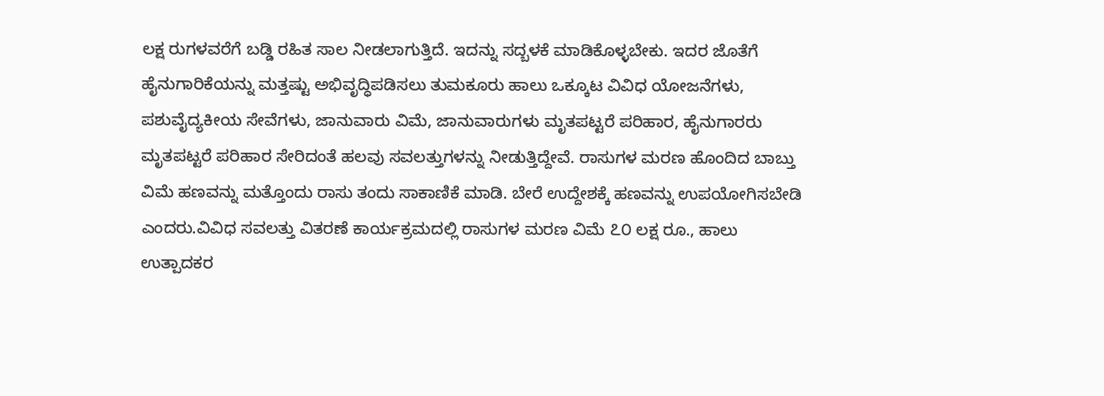ಲಕ್ಷ ರುಗಳವರೆಗೆ ಬಡ್ಡಿ ರಹಿತ ಸಾಲ ನೀಡಲಾಗುತ್ತಿದೆ. ಇದನ್ನು ಸದ್ಬಳಕೆ ಮಾಡಿಕೊಳ್ಳಬೇಕು. ಇದರ ಜೊತೆಗೆ ಹೈನುಗಾರಿಕೆಯನ್ನು ಮತ್ತಷ್ಟು ಅಭಿವೃದ್ಧಿಪಡಿಸಲು ತುಮಕೂರು ಹಾಲು ಒಕ್ಕೂಟ ವಿವಿಧ ಯೋಜನೆಗಳು, ಪಶುವೈದ್ಯಕೀಯ ಸೇವೆಗಳು, ಜಾನುವಾರು ವಿಮೆ, ಜಾನುವಾರುಗಳು ಮೃತಪಟ್ಟರೆ ಪರಿಹಾರ, ಹೈನುಗಾರರು ಮೃತಪಟ್ಟರೆ ಪರಿಹಾರ ಸೇರಿದಂತೆ ಹಲವು ಸವಲತ್ತುಗಳನ್ನು ನೀಡುತ್ತಿದ್ದೇವೆ. ರಾಸುಗಳ ಮರಣ ಹೊಂದಿದ ಬಾಬ್ತು ವಿಮೆ ಹಣವನ್ನು ಮತ್ತೊಂದು ರಾಸು ತಂದು ಸಾಕಾಣಿಕೆ ಮಾಡಿ. ಬೇರೆ ಉದ್ದೇಶಕ್ಕೆ ಹಣವನ್ನು ಉಪಯೋಗಿಸಬೇಡಿ ಎಂದರು.ವಿವಿಧ ಸವಲತ್ತು ವಿತರಣೆ ಕಾರ್ಯಕ್ರಮದಲ್ಲಿ ರಾಸುಗಳ ಮರಣ ವಿಮೆ ೭೦ ಲಕ್ಷ ರೂ., ಹಾಲು ಉತ್ಪಾದಕರ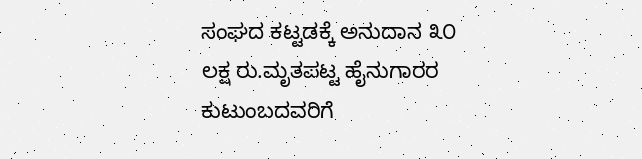ಸಂಘದ ಕಟ್ಟಡಕ್ಕೆ ಅನುದಾನ ೩೦ ಲಕ್ಷ ರು.ಮೃತಪಟ್ಟ ಹೈನುಗಾರರ ಕುಟುಂಬದವರಿಗೆ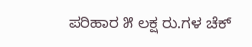ಪರಿಹಾರ ೫ ಲಕ್ಷ ರು.ಗಳ ಚೆಕ್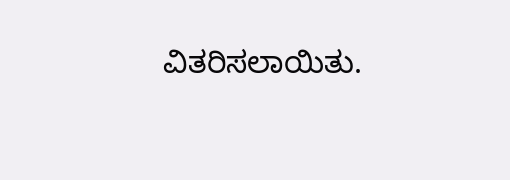ವಿತರಿಸಲಾಯಿತು.